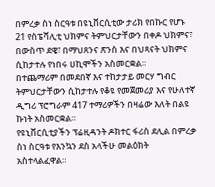በምረቃ ስነ ስርዓቱ በዩኒቨርሲቲው ታሪክ የበኩር የሆኑ 21 የስፔሻሊቲ ህክምና ትምህርታቸውን በቀዶ ህክምና፣ በውስጥ ደዌ፣ በማህጸንና ጽንስ እና በህጻናት ህክምና ሲከታተሉ የነበሩ ሀኪሞችን አስመርቋል።
በተጨማሪም በመደበኛ እና ተከታታይ መርሃ ግብር ትምህርታቸውን ሲከታተሉ የቆዩ የመጀመሪያ እና የሁለተኛ ዲግሪ ፕሮግራም 417 ተማሪዎችን በዛሬው እለት በልዩ ኩነት አስመርቋል።
የዩኒቨርሲቲያችን ፕሬዚዳንት ዶክተር ፋሪስ ደሊል በምረቃ ስነ ስርዓቱ የእንኳን ደስ አላችሁ መልዕክት አስተላልፈዋል።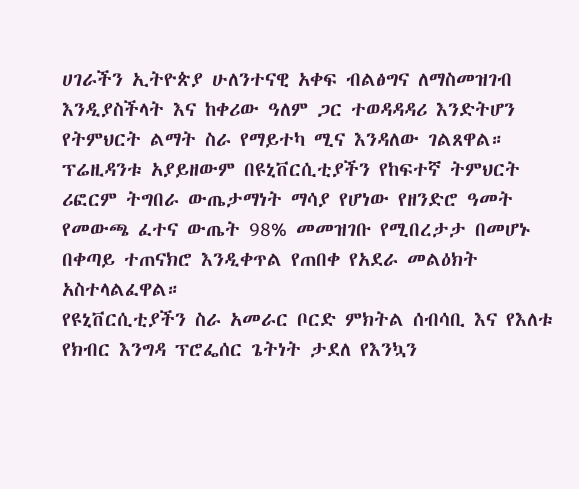ሀገራችን ኢትዮጵያ ሁለንተናዊ አቀፍ ብልፅግና ለማስመዝገብ እንዲያስችላት እና ከቀሪው ዓለም ጋር ተወዳዳዳሪ እንድትሆን የትምህርት ልማት ስራ የማይተካ ሚና እንዳለው ገልጸዋል። ፕሬዚዳንቱ አያይዘውም በዩኒቨርሲቲያችን የከፍተኛ ትምህርት ሪፎርም ትግበራ ውጤታማነት ማሳያ የሆነው የዘንድሮ ዓመት የመውጫ ፈተና ውጤት 98% መመዝገቡ የሚበረታታ በመሆኑ በቀጣይ ተጠናክሮ እንዲቀጥል የጠበቀ የአደራ መልዕክት አስተላልፈዋል።
የዩኒቨርሲቲያችን ስራ አመራር ቦርድ ምክትል ሰብሳቢ እና የእለቱ የክብር እንግዳ ፕሮፌሰር ጌትነት ታደለ የእንኳን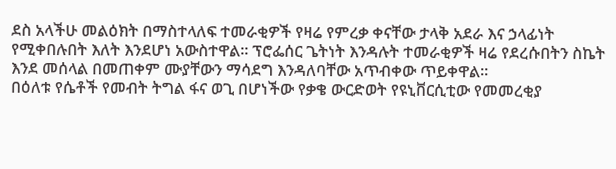ደስ አላችሁ መልዕክት በማስተላለፍ ተመራቂዎች የዛሬ የምረቃ ቀናቸው ታላቅ አደራ እና ኃላፊነት የሚቀበሉበት እለት እንደሆነ አውስተዋል። ፕሮፌሰር ጌትነት እንዳሉት ተመራቂዎች ዛሬ የደረሱበትን ስኬት እንደ መሰላል በመጠቀም ሙያቸውን ማሳደግ እንዳለባቸው አጥብቀው ጥይቀዋል።
በዕለቱ የሴቶች የመብት ትግል ፋና ወጊ በሆነችው የቃቄ ውርድወት የዩኒቨርሲቲው የመመረቂያ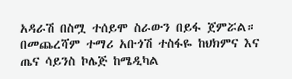አዳራሽ በስሟ ተሰይሞ ስራውን በይፋ ጀምሯል።
በመጨረሻም ተማሪ አቡጎሽ ተስፋዬ ከህክምና እና ጤና ሳይንስ ኮሌጅ ከሜዲካል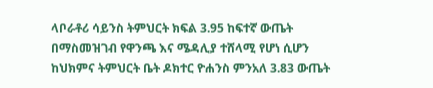ላቦራቶሪ ሳይንስ ትምህርት ክፍል 3.95 ከፍተኛ ውጤት በማስመዝገብ የዋንጫ እና ሜዳሊያ ተሸላሚ የሆነ ሲሆን ከህክምና ትምህርት ቤት ዶክተር ዮሐንስ ምንአለ 3.83 ውጤት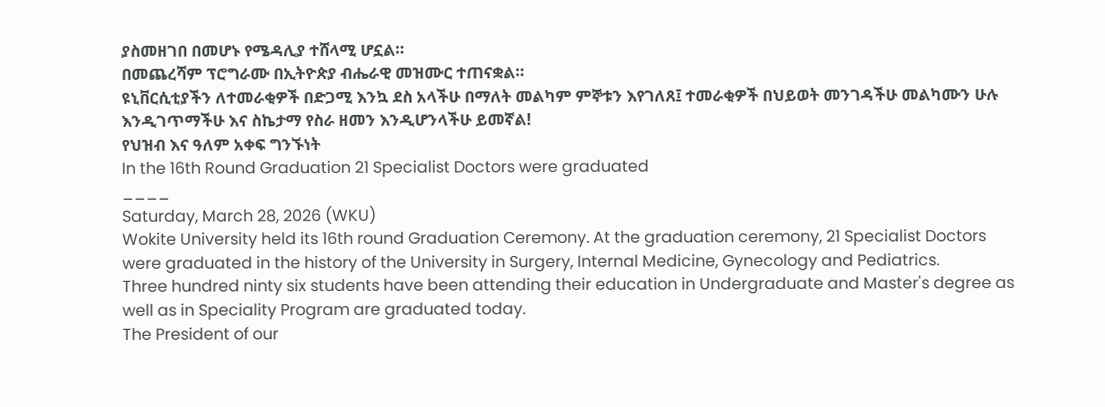ያስመዘገበ በመሆኑ የሜዳሊያ ተሸላሚ ሆኗል።
በመጨረሻም ፕሮግራሙ በኢትዮጵያ ብሔራዊ መዝሙር ተጠናቋል።
ዩኒቨርሲቲያችን ለተመራቂዎች በድጋሚ እንኳ ደስ አላችሁ በማለት መልካም ምኞቱን እየገለጸ፤ ተመራቂዎች በህይወት መንገዳችሁ መልካሙን ሁሉ እንዲገጥማችሁ እና ስኬታማ የስራ ዘመን እንዲሆንላችሁ ይመኛል!
የህዝብ እና ዓለም አቀፍ ግንኙነት
In the 16th Round Graduation 21 Specialist Doctors were graduated
____
Saturday, March 28, 2026 (WKU)
Wokite University held its 16th round Graduation Ceremony. At the graduation ceremony, 21 Specialist Doctors were graduated in the history of the University in Surgery, Internal Medicine, Gynecology and Pediatrics.
Three hundred ninty six students have been attending their education in Undergraduate and Master's degree as well as in Speciality Program are graduated today.
The President of our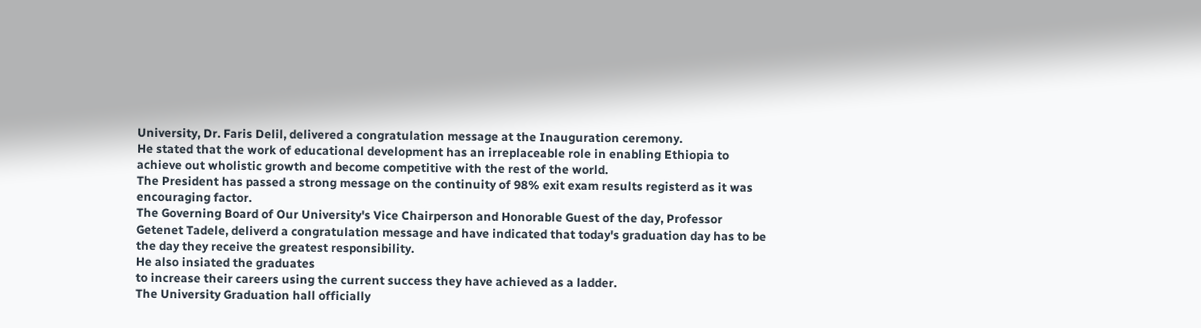University, Dr. Faris Delil, delivered a congratulation message at the Inauguration ceremony.
He stated that the work of educational development has an irreplaceable role in enabling Ethiopia to achieve out wholistic growth and become competitive with the rest of the world.
The President has passed a strong message on the continuity of 98% exit exam results registerd as it was encouraging factor.
The Governing Board of Our University's Vice Chairperson and Honorable Guest of the day, Professor Getenet Tadele, deliverd a congratulation message and have indicated that today's graduation day has to be the day they receive the greatest responsibility.
He also insiated the graduates
to increase their careers using the current success they have achieved as a ladder.
The University Graduation hall officially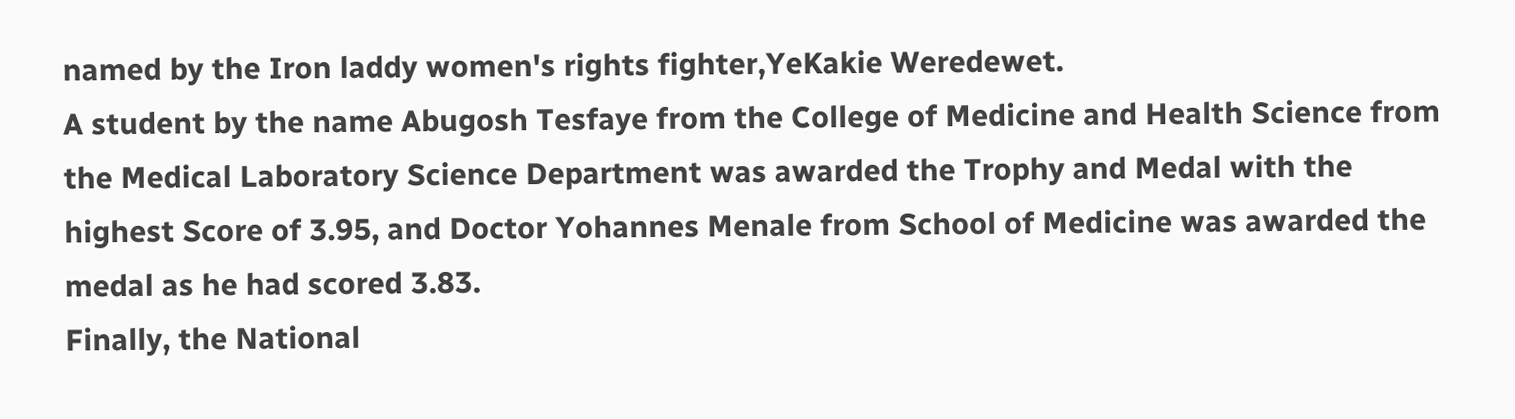named by the Iron laddy women's rights fighter,YeKakie Weredewet.
A student by the name Abugosh Tesfaye from the College of Medicine and Health Science from the Medical Laboratory Science Department was awarded the Trophy and Medal with the highest Score of 3.95, and Doctor Yohannes Menale from School of Medicine was awarded the medal as he had scored 3.83.
Finally, the National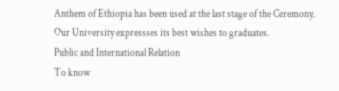Anthem of Ethiopia has been used at the last stage of the Ceremony.
Our University expressses its best wishes to graduates.
Public and International Relation
To know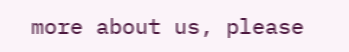more about us, please